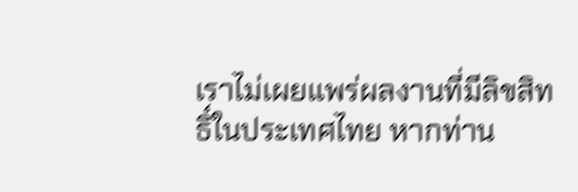เราไม่เผยแพร่ผลงานที่มีลิขสิทธิ์ในประเทศไทย หากท่าน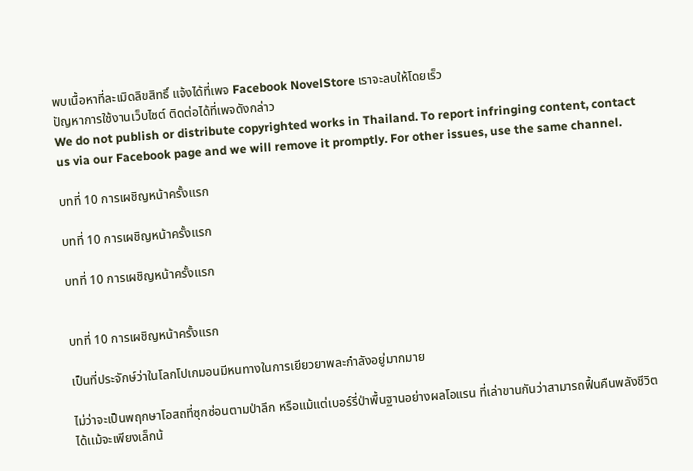พบเนื้อหาที่ละเมิดลิขสิทธิ์ แจ้งได้ที่เพจ Facebook NovelStore เราจะลบให้โดยเร็ว
ปัญหาการใช้งานเว็บไซต์ ติดต่อได้ที่เพจดังกล่าว
We do not publish or distribute copyrighted works in Thailand. To report infringing content, contact us via our Facebook page and we will remove it promptly. For other issues, use the same channel.

บทที่ 10 การเผชิญหน้าครั้งแรก

บทที่ 10 การเผชิญหน้าครั้งแรก

บทที่ 10 การเผชิญหน้าครั้งแรก


บทที่ 10 การเผชิญหน้าครั้งแรก

เป็นที่ประจักษ์ว่าในโลกโปเกมอนมีหนทางในการเยียวยาพละกำลังอยู่มากมาย

ไม่ว่าจะเป็นพฤกษาโอสถที่ซุกซ่อนตามป่าลึก หรือแม้แต่เบอร์รี่ป่าพื้นฐานอย่างผลโอแรน ที่เล่าขานกันว่าสามารถฟื้นคืนพลังชีวิตได้เเม้จะเพียงเล็กน้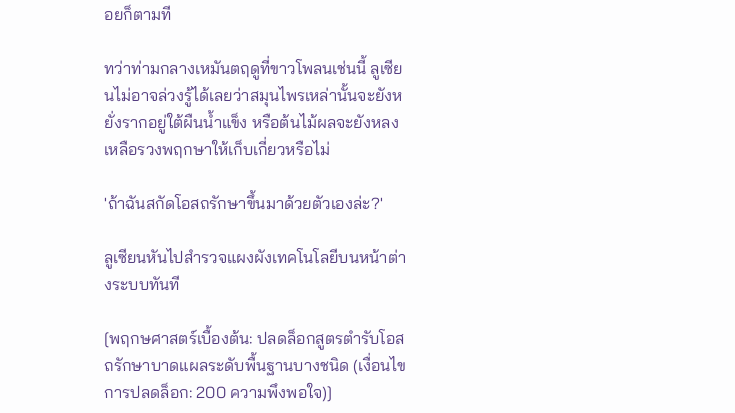อยก็ตามที

ทว่าท่ามกลางเหมันตฤดูที่ขาวโพลนเช่นนี้ ลูเซียนไม่อาจล่วงรู้ได้เลยว่าสมุนไพรเหล่านั้นจะยังหยั่งรากอยู่ใต้ผืนน้ำแข็ง หรือต้นไม้ผลจะยังหลงเหลือรวงพฤกษาให้เก็บเกี่ยวหรือไม่

'ถ้าฉันสกัดโอสถรักษาขึ้นมาด้วยตัวเองล่ะ?'

ลูเซียนหันไปสำรวจแผงผังเทคโนโลยีบนหน้าต่างระบบทันที

[พฤกษศาสตร์เบื้องต้น: ปลดล็อกสูตรตำรับโอสถรักษาบาดแผลระดับพื้นฐานบางชนิด (เงื่อนไขการปลดล็อก: 200 ความพึงพอใจ)]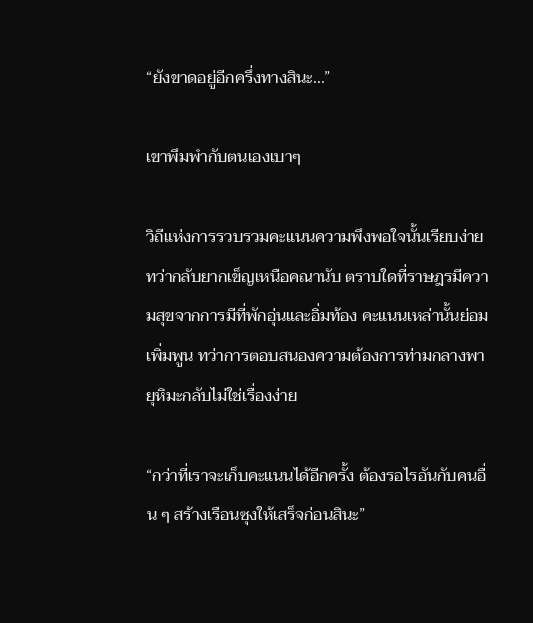“ยังขาดอยู่อีกครึ่งทางสินะ...”

เขาพึมพำกับตนเองเบาๆ

วิถีแห่งการรวบรวมคะแนนความพึงพอใจนั้นเรียบง่ายทว่ากลับยากเข็ญเหนือคณานับ ตราบใดที่ราษฎรมีความสุขจากการมีที่พักอุ่นและอิ่มท้อง คะแนนเหล่านั้นย่อมเพิ่มพูน ทว่าการตอบสนองความต้องการท่ามกลางพายุหิมะกลับไม่ใช่เรื่องง่าย

“กว่าที่เราจะเก็บคะแนนได้อีกครั้ง ต้องรอไรอันกับคนอื่น ๆ สร้างเรือนซุงให้เสร็จก่อนสินะ”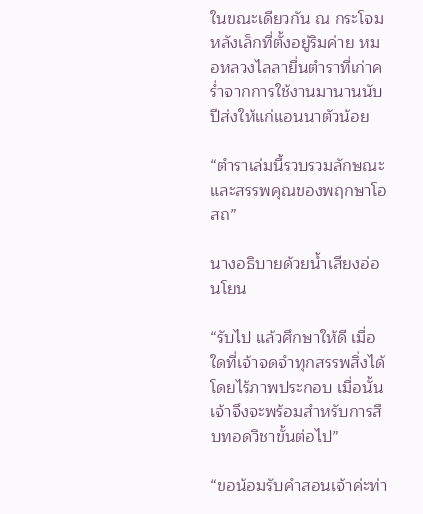ในขณะเดียวกัน ณ กระโจมหลังเล็กที่ตั้งอยู่ริมค่าย หมอหลวงไลลายื่นตำราที่เก่าคร่ำจากการใช้งานมานานนับปีส่งให้แก่แอนนาตัวน้อย

“ตำราเล่มนี้รวบรวมลักษณะและสรรพคุณของพฤกษาโอสถ”

นางอธิบายด้วยน้ำเสียงอ่อนโยน

“รับไป แล้วศึกษาให้ดี เมื่อใดที่เจ้าจดจำทุกสรรพสิ่งได้โดยไร้ภาพประกอบ เมื่อนั้นเจ้าจึงจะพร้อมสำหรับการสืบทอดวิชาขั้นต่อไป”

“ขอน้อมรับคำสอนเจ้าค่ะท่า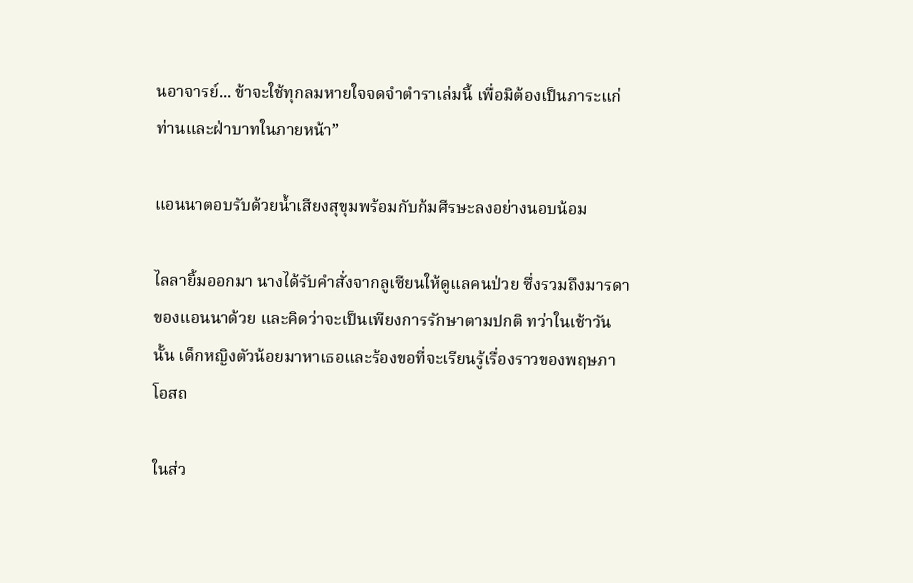นอาจารย์... ข้าจะใช้ทุกลมหายใจจดจำตำราเล่มนี้ เพื่อมิต้องเป็นภาระแก่ท่านและฝ่าบาทในภายหน้า”

แอนนาตอบรับด้วยน้ำเสียงสุขุมพร้อมกับก้มศีรษะลงอย่างนอบน้อม

ไลลายิ้มออกมา นางได้รับคำสั่งจากลูเซียนให้ดูแลคนป่วย ซึ่งรวมถึงมารดาของแอนนาด้วย และคิดว่าจะเป็นเพียงการรักษาตามปกติ ทว่าในเช้าวันนั้น เด็กหญิงตัวน้อยมาหาเธอและร้องขอที่จะเรียนรู้เรื่องราวของพฤษภาโอสถ

ในส่ว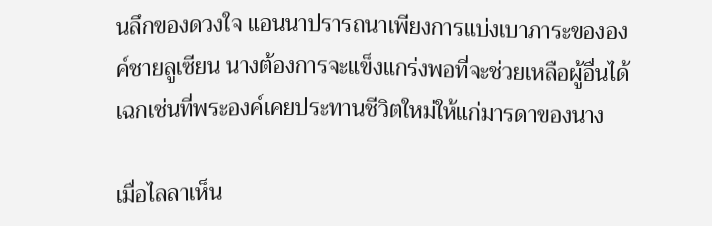นลึกของดวงใจ แอนนาปรารถนาเพียงการแบ่งเบาภาระขององค์ชายลูเซียน นางต้องการจะแข็งแกร่งพอที่จะช่วยเหลือผู้อื่นได้เฉกเช่นที่พระองค์เคยประทานชีวิตใหม่ให้แก่มารดาของนาง

เมื่อไลลาเห็น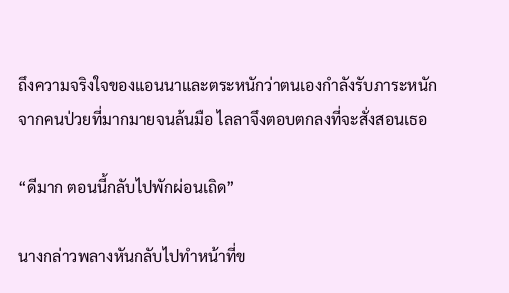ถึงความจริงใจของแอนนาและตระหนักว่าตนเองกำลังรับภาระหนักจากคนป่วยที่มากมายจนล้นมือ ไลลาจึงตอบตกลงที่จะสั่งสอนเธอ

“ดีมาก ตอนนี้กลับไปพักผ่อนเถิด”

นางกล่าวพลางหันกลับไปทำหน้าที่ข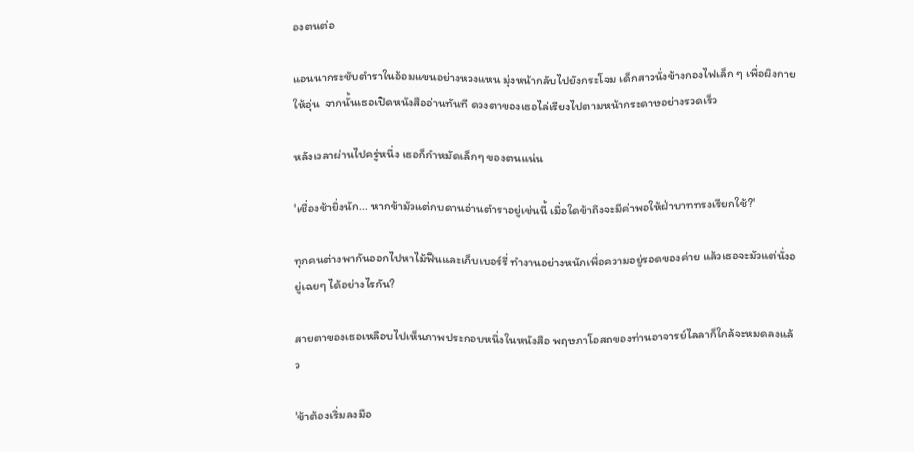องตนต่อ

แอนนากระชับตำราในอ้อมแขนอย่างหวงแหน มุ่งหน้ากลับไปยังกระโจม เด็กสาวนั่งข้างกองไฟเล็ก ๆ เพื่อผิงกายให้อุ่น  จากนั้นเธอเปิดหนังสืออ่านทันที ดวงตาของเธอไล่เรียงไปตามหน้ากระดาษอย่างรวดเร็ว

หลังเวลาผ่านไปครู่หนึ่ง เธอก็กำหมัดเล็กๆ ของตนแน่น

'เชื่องช้ายิ่งนัก... หากข้ามัวแต่กบดานอ่านตำราอยู่เช่นนี้ เมื่อใดข้าถึงจะมีค่าพอให้ฝ่าบาททรงเรียกใช้?'

ทุกคนต่างพากันออกไปหาไม้ฟืนและเก็บเบอร์รี่ ทำงานอย่างหนักเพื่อความอยู่รอดของค่าย แล้วเธอจะมัวแต่นั่งอยู่เฉยๆ ได้อย่างไรกัน?

สายตาของเธอเหลือบไปเห็นภาพประกอบหนึ่งในหนังสือ พฤษภาโอสถของท่านอาจารย์ไลลาก็ใกล้จะหมดลงแล้ว

'ข้าต้องเริ่มลงมือ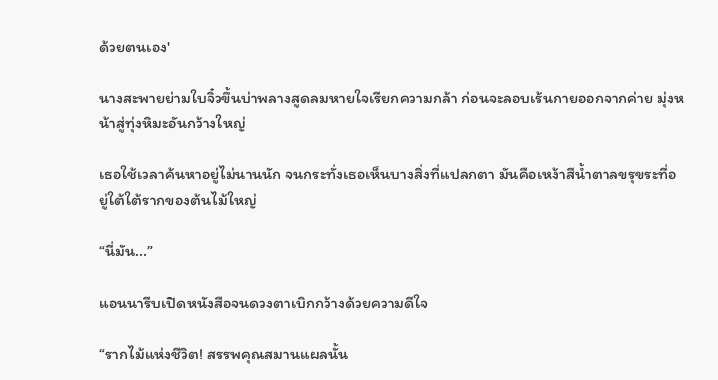ด้วยตนเอง'

นางสะพายย่ามใบจิ๋วขึ้นบ่าพลางสูดลมหายใจเรียกความกล้า ก่อนจะลอบเร้นกายออกจากค่าย มุ่งหน้าสู่ทุ่งหิมะอันกว้างใหญ่

เธอใช้เวลาค้นหาอยู่ไม่นานนัก จนกระทั่งเธอเห็นบางสิ่งที่แปลกตา มันคือเหง้าสีน้ำตาลขรุขระที่อยู่ใต้ใต้รากของต้นไม้ใหญ่

“นี่มัน...”

แอนนารีบเปิดหนังสือจนดวงตาเบิกกว้างด้วยความดีใจ

“รากไม้แห่งชีวิต! สรรพคุณสมานแผลนั้น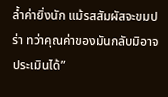ล้ำค่ายิ่งนัก แม้รสสัมผัสจะขมปร่า ทว่าคุณค่าของมันกลับมิอาจประเมินได้”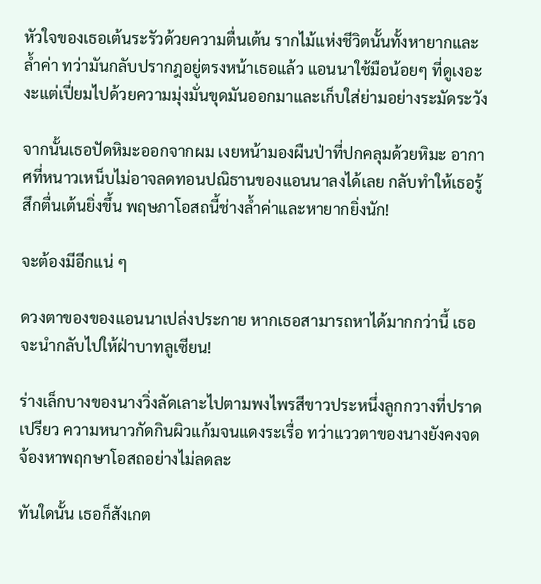หัวใจของเธอเต้นระรัวด้วยความตื่นเต้น รากไม้แห่งชีวิตนั้นทั้งหายากและล้ำค่า ทว่ามันกลับปรากฎอยู่ตรงหน้าเธอแล้ว แอนนาใช้มือน้อยๆ ที่ดูเงอะงะแต่เปี่ยมไปด้วยความมุ่งมั่นขุดมันออกมาและเก็บใส่ย่ามอย่างระมัดระวัง

จากนั้นเธอปัดหิมะออกจากผม เงยหน้ามองผืนป่าที่ปกคลุมด้วยหิมะ อากาศที่หนาวเหน็บไม่อาจลดทอนปณิธานของแอนนาลงได้เลย กลับทำให้เธอรู้สึกตื่นเต้นยิ่งขึ้น พฤษภาโอสถนี้ช่างล้ำค่าและหายากยิ่งนัก!

จะต้องมีอีกแน่ ๆ

ดวงตาของของแอนนาเปล่งประกาย หากเธอสามารถหาได้มากกว่านี้ เธอจะนำกลับไปให้ฝ่าบาทลูเซียน!

ร่างเล็กบางของนางวิ่งลัดเลาะไปตามพงไพรสีขาวประหนึ่งลูกกวางที่ปราดเปรียว ความหนาวกัดกินผิวแก้มจนแดงระเรื่อ ทว่าแววตาของนางยังคงจดจ้องหาพฤกษาโอสถอย่างไม่ลดละ

ทันใดนั้น เธอก็สังเกต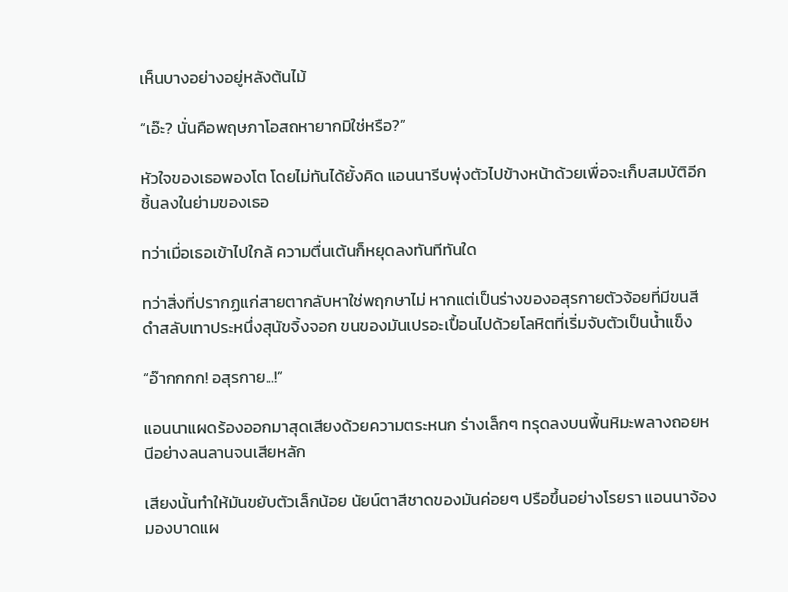เห็นบางอย่างอยู่หลังต้นไม้

“เอ๊ะ? นั่นคือพฤษภาโอสถหายากมิใช่หรือ?”

หัวใจของเธอพองโต โดยไม่ทันได้ยั้งคิด แอนนารีบพุ่งตัวไปข้างหน้าด้วยเพื่อจะเก็บสมบัติอีกชิ้นลงในย่ามของเธอ

ทว่าเมื่อเธอเข้าไปใกล้ ความตื่นเต้นก็หยุดลงทันทีทันใด

ทว่าสิ่งที่ปรากฏแก่สายตากลับหาใช่พฤกษาไม่ หากแต่เป็นร่างของอสุรกายตัวจ้อยที่มีขนสีดำสลับเทาประหนึ่งสุนัขจิ้งจอก ขนของมันเปรอะเปื้อนไปด้วยโลหิตที่เริ่มจับตัวเป็นน้ำแข็ง

“อ๊ากกกก! อสุรกาย...!”

แอนนาแผดร้องออกมาสุดเสียงด้วยความตระหนก ร่างเล็กๆ ทรุดลงบนพื้นหิมะพลางถอยหนีอย่างลนลานจนเสียหลัก

เสียงนั้นทำให้มันขยับตัวเล็กน้อย นัยน์ตาสีชาดของมันค่อยๆ ปรือขึ้นอย่างโรยรา แอนนาจ้องมองบาดแผ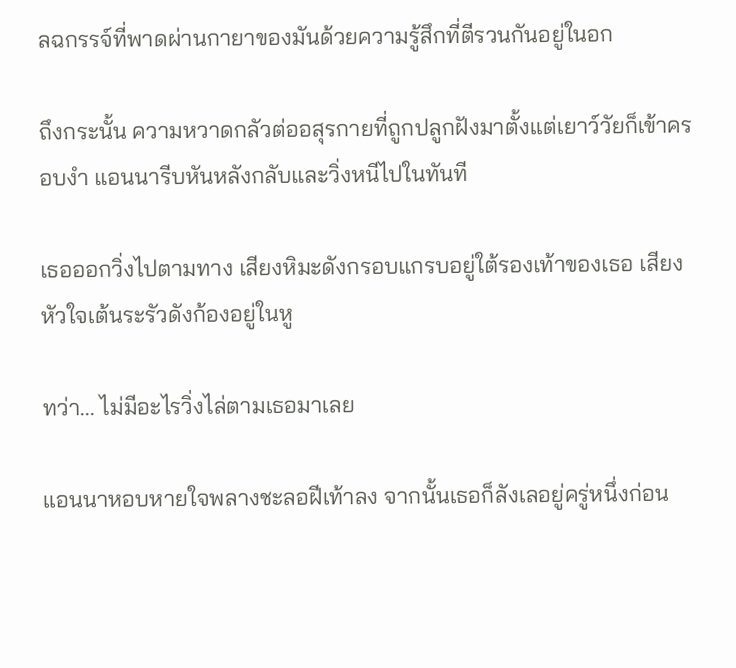ลฉกรรจ์ที่พาดผ่านกายาของมันด้วยความรู้สึกที่ตีรวนกันอยู่ในอก

ถึงกระนั้น ความหวาดกลัวต่ออสุรกายที่ถูกปลูกฝังมาตั้งแต่เยาว์วัยก็เข้าครอบงำ แอนนารีบหันหลังกลับและวิ่งหนีไปในทันที

เธอออกวิ่งไปตามทาง เสียงหิมะดังกรอบแกรบอยู่ใต้รองเท้าของเธอ เสียงหัวใจเต้นระรัวดังก้องอยู่ในหู

ทว่า... ไม่มีอะไรวิ่งไล่ตามเธอมาเลย

แอนนาหอบหายใจพลางชะลอฝีเท้าลง จากนั้นเธอก็ลังเลอยู่ครู่หนึ่งก่อน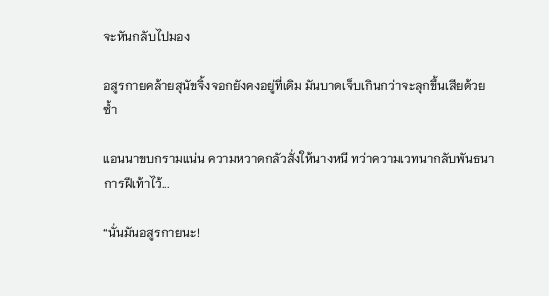จะหันกลับไปมอง

อสูรกายคล้ายสุนัขจิ้งจอกยังคงอยู่ที่เดิม มันบาดเจ็บเกินกว่าจะลุกขึ้นเสียด้วยซ้ำ

แอนนาขบกรามแน่น ความหวาดกลัวสั่งให้นางหนี ทว่าความเวทนากลับพันธนาการฝีเท้าไว้...

“นั่นมันอสูรกายนะ!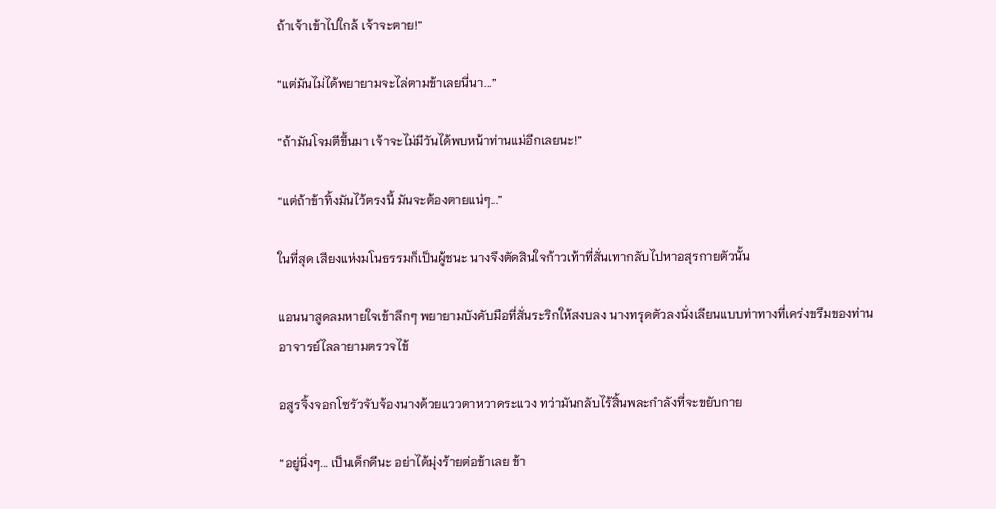ถ้าเจ้าเข้าไปใกล้ เจ้าจะตาย!”

“แต่มันไม่ได้พยายามจะไล่ตามข้าเลยนี่นา...”

“ถ้ามันโจมตีขึ้นมา เจ้าจะไม่มีวันได้พบหน้าท่านแม่อีกเลยนะ!”

“แต่ถ้าข้าทิ้งมันไว้ตรงนี้ มันจะต้องตายแน่ๆ...”

ในที่สุด เสียงแห่งมโนธรรมก็เป็นผู้ชนะ นางจึงตัดสินใจก้าวเท้าที่สั่นเทากลับไปหาอสุรกายตัวนั้น

แอนนาสูดลมหายใจเข้าลึกๆ พยายามบังคับมือที่สั่นระริกให้สงบลง นางทรุดตัวลงนั่งเลียนแบบท่าทางที่เคร่งขรึมของท่านอาจารย์ไลลายามตรวจไข้

อสูรจิ้งจอกโซรัวจับจ้องนางด้วยแววตาหวาดระแวง ทว่ามันกลับไร้สิ้นพละกำลังที่จะขยับกาย

“อยู่นิ่งๆ... เป็นเด็กดีนะ อย่าได้มุ่งร้ายต่อข้าเลย ข้า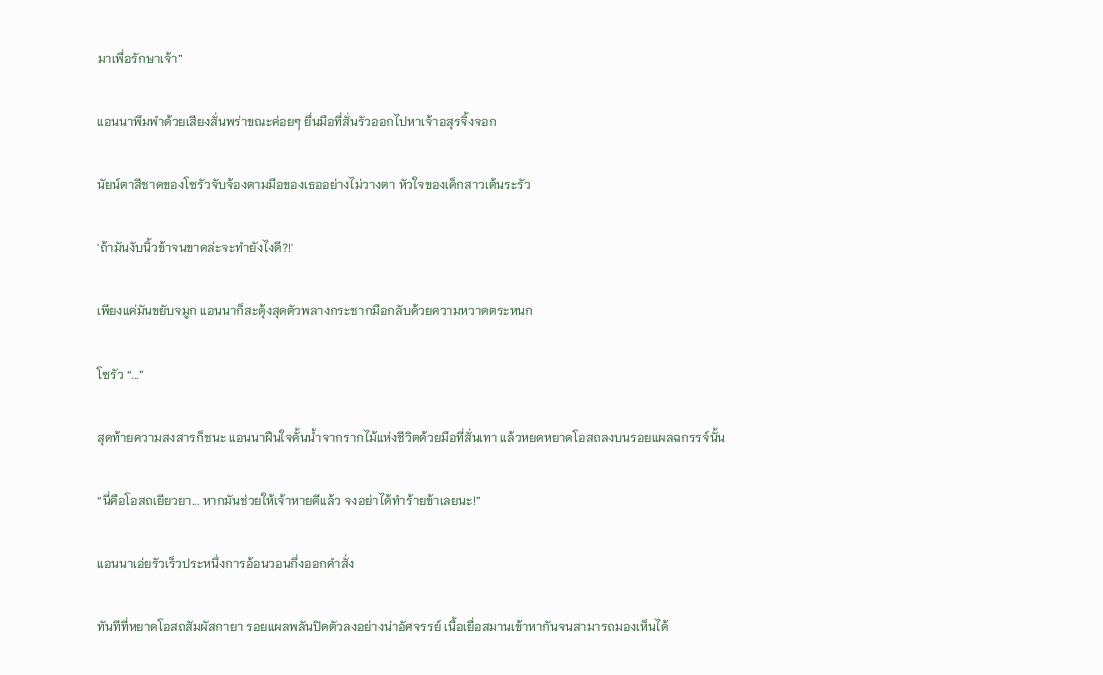มาเพื่อรักษาเจ้า”

แอนนาพึมพำด้วยเสียงสั่นพร่าขณะค่อยๆ ยื่นมือที่สั่นรัวออกไปหาเจ้าอสุรจิ้งจอก

นัยน์ตาสีชาดของโซรัวจับจ้องตามมือของเธออย่างไม่วางตา หัวใจของเด็กสาวเต้นระรัว

'ถ้ามันงับนิ้วข้าจนขาดล่ะจะทำยังไงดี?!'

เพียงแค่มันขยับจมูก แอนนาก็สะดุ้งสุดตัวพลางกระชากมือกลับด้วยความหวาดตระหนก

โซรัว “...”

สุดท้ายความสงสารก็ชนะ แอนนาฝืนใจคั้นน้ำจากรากไม้แห่งชีวิตด้วยมือที่สั่นเทา แล้วหยดหยาดโอสถลงบนรอยแผลฉกรรจ์นั้น

“นี่คือโอสถเยียวยา... หากมันช่วยให้เจ้าหายดีแล้ว จงอย่าได้ทำร้ายข้าเลยนะ!”

แอนนาเอ่ยรัวเร็วประหนึ่งการอ้อนวอนกึ่งออกคำสั่ง

ทันทีที่หยาดโอสถสัมผัสกายา รอยแผลพลันปิดตัวลงอย่างน่าอัศจรรย์ เนื้อเยื่อสมานเข้าหากันจนสามารถมองเห็นได้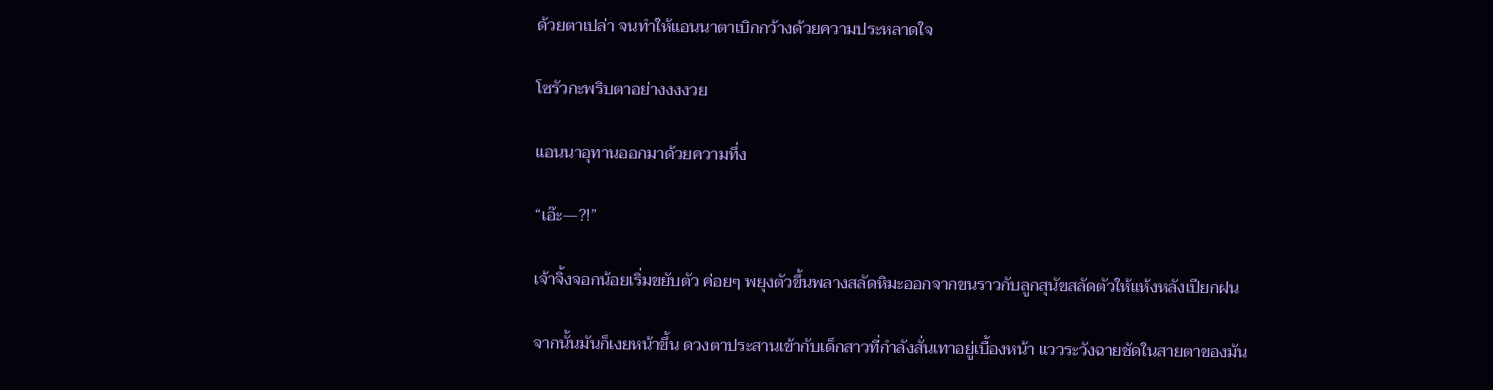ด้วยตาเปล่า จนทำให้แอนนาตาเบิกกว้างด้วยความประหลาดใจ

โซรัวกะพริบตาอย่างงงงวย

แอนนาอุทานออกมาด้วยความทึ่ง

“เอ๊ะ—?!”

เจ้าจิ้งจอกน้อยเริ่มขยับตัว ค่อยๆ พยุงตัวขึ้นพลางสลัดหิมะออกจากขนราวกับลูกสุนัขสลัดตัวให้แห้งหลังเปียกฝน

จากนั้นมันก็เงยหน้าขึ้น ดวงตาประสานเข้ากับเด็กสาวที่กำลังสั่นเทาอยู่เบื้องหน้า แววระวังฉายชัดในสายตาของมัน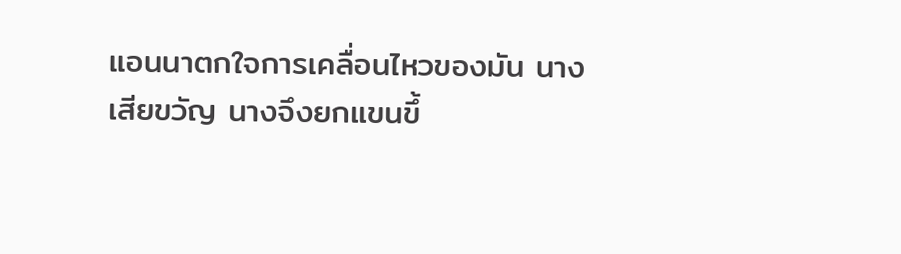แอนนาตกใจการเคลื่อนไหวของมัน นางเสียขวัญ นางจึงยกแขนขึ้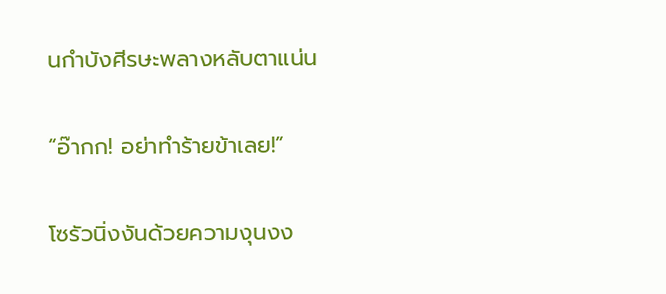นกำบังศีรษะพลางหลับตาแน่น

“อ๊ากก! อย่าทำร้ายข้าเลย!”

โซรัวนิ่งงันด้วยความงุนงง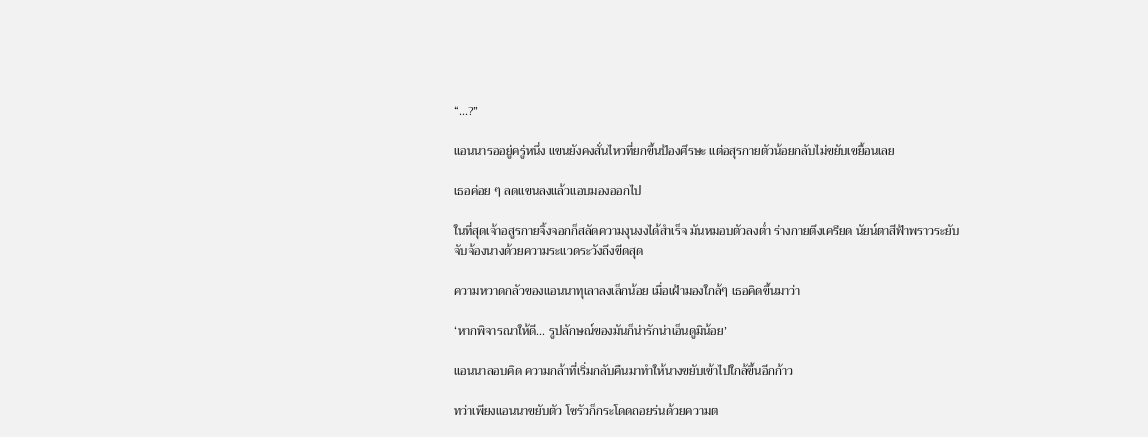“...?”

แอนนารออยู่ครู่หนึ่ง แขนยังคงสั่นไหวที่ยกขึ้นป้องศึรษะ แต่อสุรกายตัวน้อยกลับไม่ขยับเขยื้อนเลย

เธอค่อย ๆ ลดแขนลงแล้วแอบมองออกไป

ในที่สุดเจ้าอสูรกายจิ้งจอกก็สลัดความงุนงงได้สำเร็จ มันหมอบตัวลงต่ำ ร่างกายตึงเครียด นัยน์ตาสีฟ้าพราวระยับจับจ้องนางด้วยความระแวดระวังถึงขีดสุด

ความหวาดกลัวของแอนนาทุเลาลงเล็กน้อย เมื่อเฝ้ามองใกล้ๆ เธอคิดขึ้นมาว่า

‘หากพิจารณาให้ดี... รูปลักษณ์ของมันก็น่ารักน่าเอ็นดูมิน้อย’

แอนนาลอบคิด ความกล้าที่เริ่มกลับคืนมาทำให้นางขยับเข้าไปใกล้ขึ้นอีกก้าว

ทว่าเพียงแอนนาขยับตัว โซรัวก็กระโดดถอยร่นด้วยความต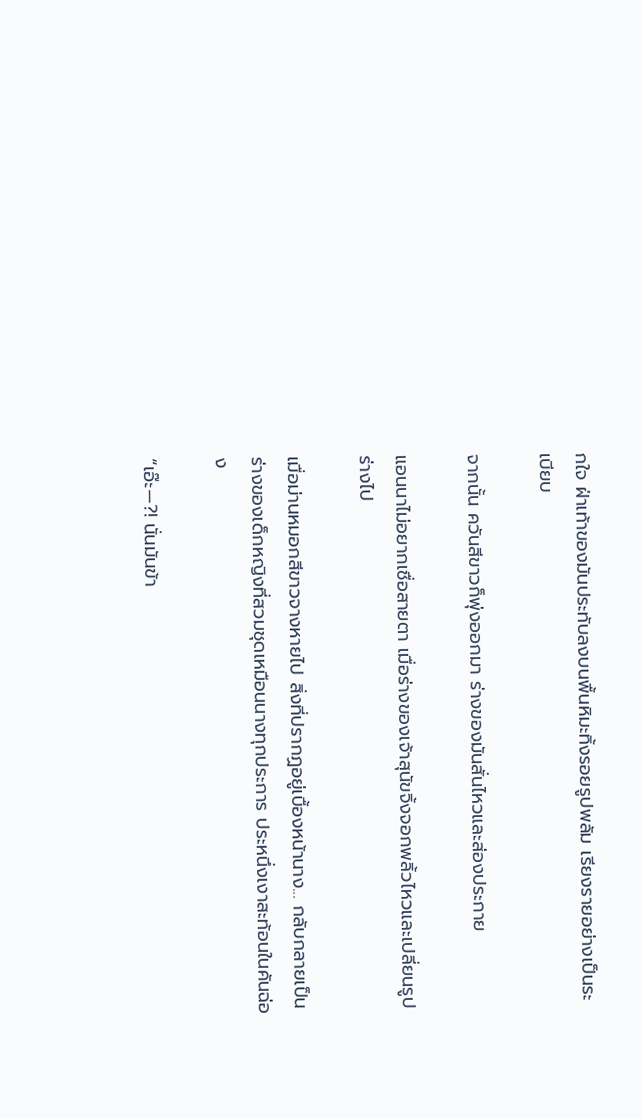กใจ ฝ่าเท้าของมันประทับลงบนพื้นหิมะทิ้งรอยรูปพลัม เรียงรายอย่างเป็นระเบียบ

จากนั้น ควันสีขาวก็พุ่งออกมา ร่างของมันสั่นไหวและส่องประกาย

แอนนาไม่อยากเชื่อสายตา เมื่อร่างของเจ้าสุนัขจิ้งจอกพลิ้วไหวและเปลี่ยนรูปร่างไป

เมื่อม่านหมอกสีขาวจางหายไป สิ่งที่ปรากฏอยู่เบื้องหน้านาง... กลับกลายเป็นร่างของเด็กหญิงที่สวมชุดเหมือนนางทุกประการ ประหนึ่งเงาสะท้อนในคันฉ่อง

“เอ๊ะ—?! นั่นมันข้า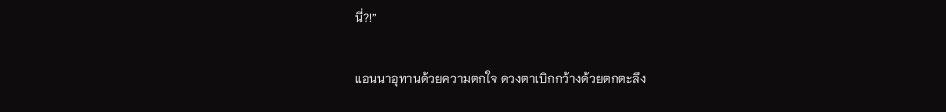นี่?!”

แอนนาอุทานด้วยความตกใจ ดวงตาเบิกกว้างด้วยตกตะลึง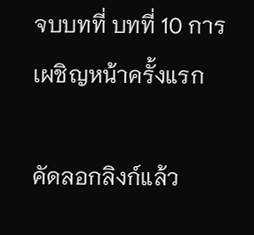จบบทที่ บทที่ 10 การเผชิญหน้าครั้งแรก

คัดลอกลิงก์แล้ว